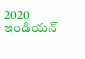2020 ఇండియన్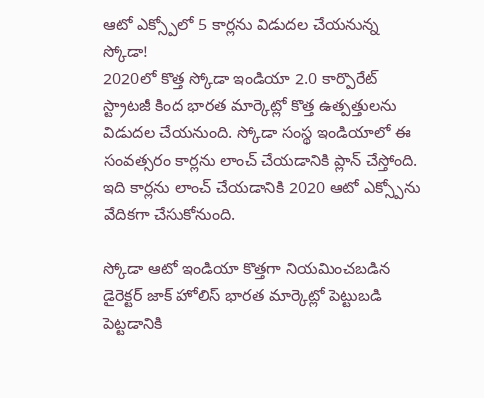ఆటో ఎక్స్పోలో 5 కార్లను విడుదల చేయనున్న స్కోడా!
2020లో కొత్త స్కోడా ఇండియా 2.0 కార్పొరేట్ స్ట్రాటజీ కింద భారత మార్కెట్లో కొత్త ఉత్పత్తులను విడుదల చేయనుంది. స్కోడా సంస్థ ఇండియాలో ఈ సంవత్సరం కార్లను లాంచ్ చేయడానికి ప్లాన్ చేస్తోంది. ఇది కార్లను లాంచ్ చేయడానికి 2020 ఆటో ఎక్స్పోను వేదికగా చేసుకోనుంది.

స్కోడా ఆటో ఇండియా కొత్తగా నియమించబడిన డైరెక్టర్ జాక్ హోలిస్ భారత మార్కెట్లో పెట్టుబడి పెట్టడానికి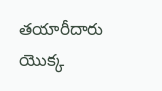తయారీదారు యొక్క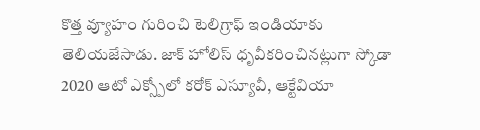కొత్త వ్యూహం గురించి టెలిగ్రాఫ్ ఇండియాకు తెలియజేసాడు. జాక్ హోలిస్ ధృవీకరించినట్లుగా స్కోడా 2020 ఆటో ఎక్స్పోలో కరోక్ ఎస్యూవీ, ఆక్టేవియా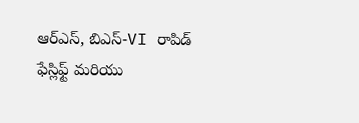ఆర్ఎస్, బిఎస్-VI రాపిడ్ ఫేస్లిఫ్ట్ మరియు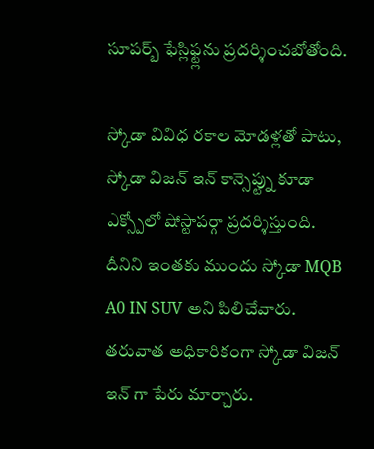సూపర్బ్ ఫేస్లిఫ్ట్లను ప్రదర్శించబోతోంది.

స్కోడా వివిధ రకాల మోడళ్లతో పాటు, స్కోడా విజన్ ఇన్ కాన్సెప్ట్ను కూడా ఎక్స్పోలో షోస్టాపర్గా ప్రదర్శిస్తుంది. దీనిని ఇంతకు ముందు స్కోడా MQB A0 IN SUV అని పిలిచేవారు. తరువాత అధికారికంగా స్కోడా విజన్ ఇన్ గా పేరు మార్చారు.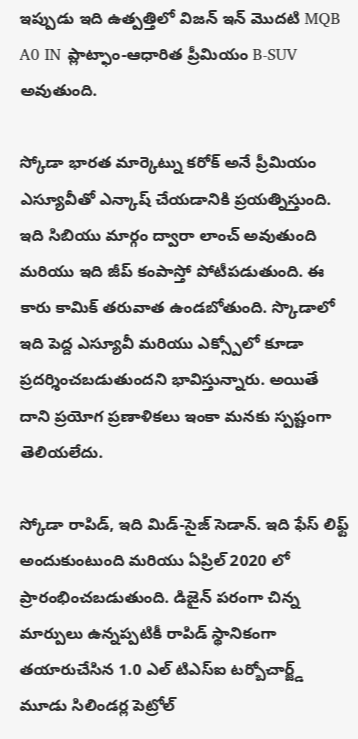ఇప్పుడు ఇది ఉత్పత్తిలో విజన్ ఇన్ మొదటి MQB A0 IN ప్లాట్ఫాం-ఆధారిత ప్రీమియం B-SUV అవుతుంది.

స్కోడా భారత మార్కెట్ను కరోక్ అనే ప్రీమియం ఎస్యూవీతో ఎన్కాష్ చేయడానికి ప్రయత్నిస్తుంది. ఇది సిబియు మార్గం ద్వారా లాంచ్ అవుతుంది మరియు ఇది జీప్ కంపాస్తో పోటీపడుతుంది. ఈ కారు కామిక్ తరువాత ఉండబోతుంది. స్కొడాలో ఇది పెద్ద ఎస్యూవీ మరియు ఎక్స్పోలో కూడా ప్రదర్శించబడుతుందని భావిస్తున్నారు. అయితే దాని ప్రయోగ ప్రణాళికలు ఇంకా మనకు స్పష్టంగా తెలియలేదు.

స్కోడా రాపిడ్, ఇది మిడ్-సైజ్ సెడాన్. ఇది ఫేస్ లిఫ్ట్ అందుకుంటుంది మరియు ఏప్రిల్ 2020 లో ప్రారంభించబడుతుంది. డిజైన్ పరంగా చిన్న మార్పులు ఉన్నప్పటికీ రాపిడ్ స్థానికంగా తయారుచేసిన 1.0 ఎల్ టిఎస్ఐ టర్బోచార్జ్డ్ మూడు సిలిండర్ల పెట్రోల్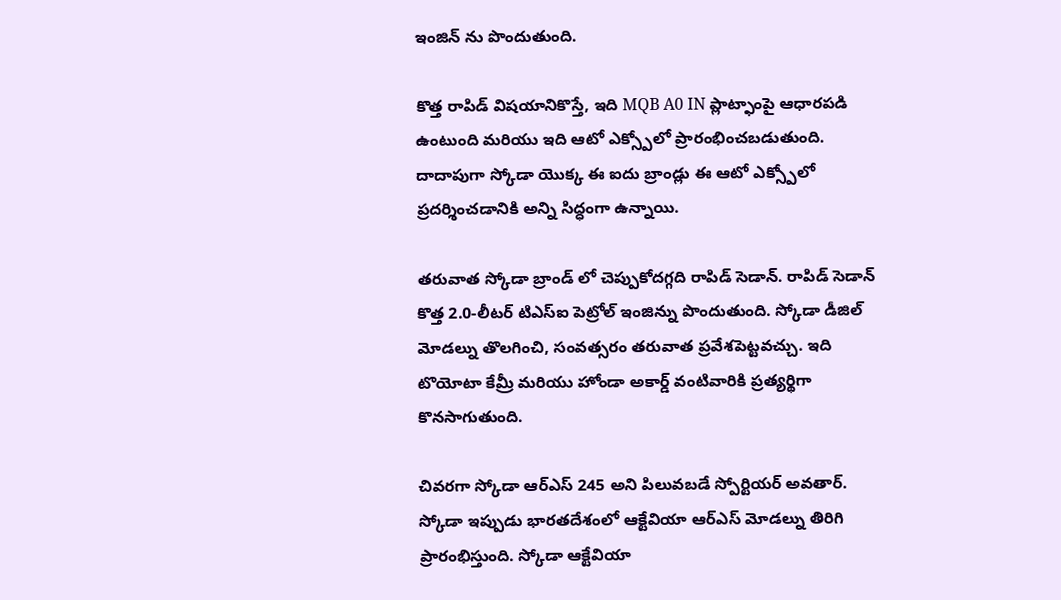ఇంజిన్ ను పొందుతుంది.

కొత్త రాపిడ్ విషయానికొస్తే, ఇది MQB A0 IN ప్లాట్ఫాంపై ఆధారపడి ఉంటుంది మరియు ఇది ఆటో ఎక్స్పోలో ప్రారంభించబడుతుంది. దాదాపుగా స్కోడా యొక్క ఈ ఐదు బ్రాండ్లు ఈ ఆటో ఎక్స్పోలో ప్రదర్శించడానికి అన్ని సిద్ధంగా ఉన్నాయి.

తరువాత స్కోడా బ్రాండ్ లో చెప్పుకోదగ్గది రాపిడ్ సెడాన్. రాపిడ్ సెడాన్ కొత్త 2.0-లీటర్ టిఎస్ఐ పెట్రోల్ ఇంజిన్ను పొందుతుంది. స్కోడా డీజిల్ మోడల్ను తొలగించి, సంవత్సరం తరువాత ప్రవేశపెట్టవచ్చు. ఇది టొయోటా కేమ్రీ మరియు హోండా అకార్డ్ వంటివారికి ప్రత్యర్థిగా కొనసాగుతుంది.

చివరగా స్కోడా ఆర్ఎస్ 245 అని పిలువబడే స్పోర్టియర్ అవతార్. స్కోడా ఇప్పుడు భారతదేశంలో ఆక్టేవియా ఆర్ఎస్ మోడల్ను తిరిగి ప్రారంభిస్తుంది. స్కోడా ఆక్టేవియా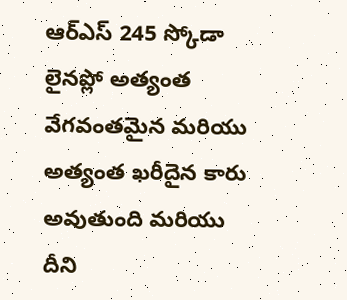ఆర్ఎస్ 245 స్కోడా లైనప్లో అత్యంత వేగవంతమైన మరియు అత్యంత ఖరీదైన కారు అవుతుంది మరియు దీని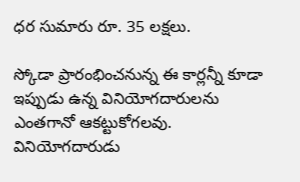ధర సుమారు రూ. 35 లక్షలు.

స్కోడా ప్రారంభించనున్న ఈ కార్లన్నీ కూడా ఇప్పుడు ఉన్న వినియోగదారులను ఎంతగానో ఆకట్టుకోగలవు. వినియోగదారుడు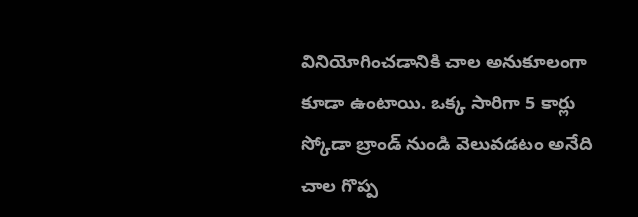వినియోగించడానికి చాల అనుకూలంగా కూడా ఉంటాయి. ఒక్క సారిగా 5 కార్లు స్కోడా బ్రాండ్ నుండి వెలువడటం అనేది చాల గొప్ప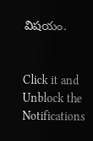విషయం.


Click it and Unblock the Notifications